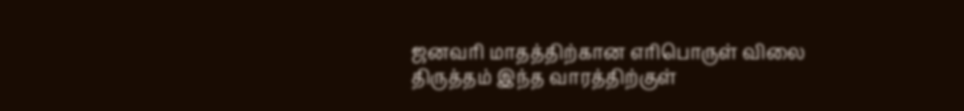ஜனவரி மாதத்திற்கான எரிபொருள் விலை திருத்தம் இந்த வாரத்திற்குள்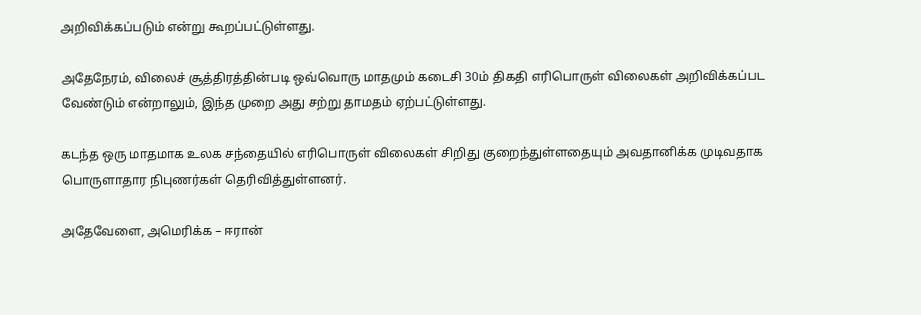அறிவிக்கப்படும் என்று கூறப்பட்டுள்ளது.

அதேநேரம், விலைச் சூத்திரத்தின்படி ஒவ்வொரு மாதமும் கடைசி 30ம் திகதி எரிபொருள் விலைகள் அறிவிக்கப்பட வேண்டும் என்றாலும், இந்த முறை அது சற்று தாமதம் ஏற்பட்டுள்ளது.

கடந்த ஒரு மாதமாக உலக சந்தையில் எரிபொருள் விலைகள் சிறிது குறைந்துள்ளதையும் அவதானிக்க முடிவதாக பொருளாதார நிபுணர்கள் தெரிவித்துள்ளனர்.

அதேவேளை, அமெரிக்க – ஈரான்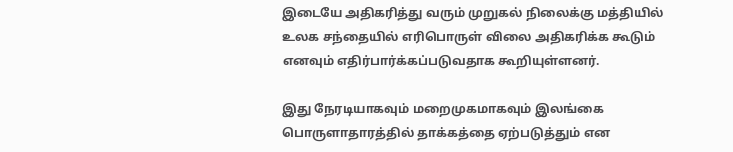இடையே அதிகரித்து வரும் முறுகல் நிலைக்கு மத்தியில் உலக சந்தையில் எரிபொருள் விலை அதிகரிக்க கூடும் எனவும் எதிர்பார்க்கப்படுவதாக கூறியுள்ளனர்.

இது நேரடியாகவும் மறைமுகமாகவும் இலங்கை பொருளாதாரத்தில் தாக்கத்தை ஏற்படுத்தும் என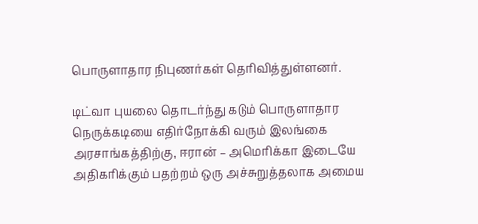பொருளாதார நிபுணர்கள் தெரிவித்துள்ளனர்.

டிட்வா புயலை தொடர்ந்து கடும் பொருளாதார நெருக்கடியை எதிர்நோக்கி வரும் இலங்கை அரசாங்கத்திற்கு, ஈரான் – அமெரிக்கா இடையே அதிகரிக்கும் பதற்றம் ஒரு அச்சுறுத்தலாக அமைய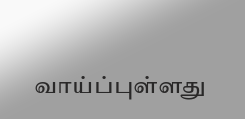வாய்ப்புள்ளது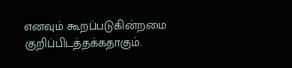எனவும் கூறப்படுகின்றமை குறிப்பிடத்தக்கதாகும்.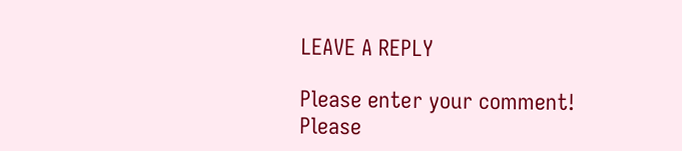LEAVE A REPLY

Please enter your comment!
Please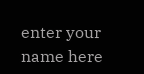enter your name here